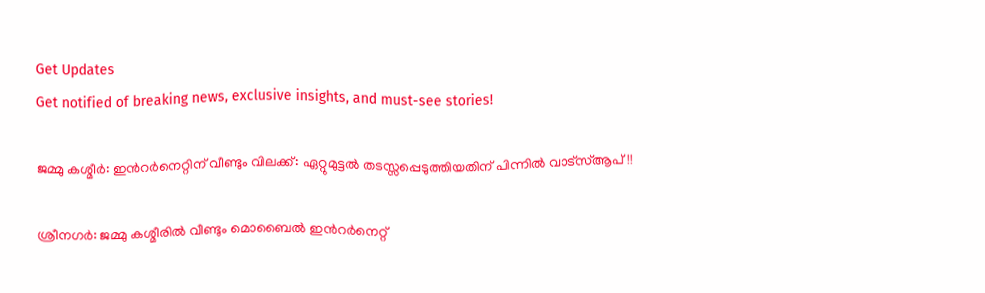Get Updates
Get notified of breaking news, exclusive insights, and must-see stories!

ജമ്മു കശ്മീർ: ഇന്‍റർനെറ്റിന് വീണ്ടും വിലക്ക്: ഏറ്റുമുട്ടൽ തടസ്സപ്പെടുത്തിയതിന് പിന്നിൽ വാട്സ്ആപ്!!

ശ്രീനഗര്‍: ജമ്മു കശ്മീരിൽ വീണ്ടും മൊബൈല്‍ ഇന്‍റർനെറ്റ്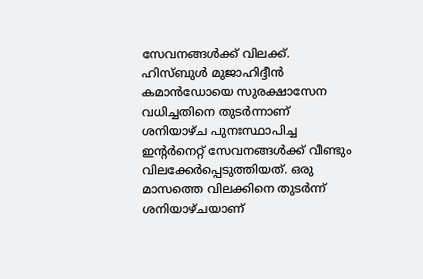സേവനങ്ങൾക്ക് വിലക്ക്. ഹിസ്ബുൾ മുജാഹിദ്ദീന്‍ കമാൻഡോയെ സുരക്ഷാസേന വധിച്ചതിനെ തുടര്‍ന്നാണ് ശനിയാഴ്ച പുനഃസ്ഥാപിച്ച ഇന്റർനെറ്റ് സേവനങ്ങള്‍ക്ക് വീണ്ടും വിലക്കേർപ്പെടുത്തിയത്. ഒരു മാസത്തെ വിലക്കിനെ തുടർന്ന് ശനിയാഴ്ചയാണ്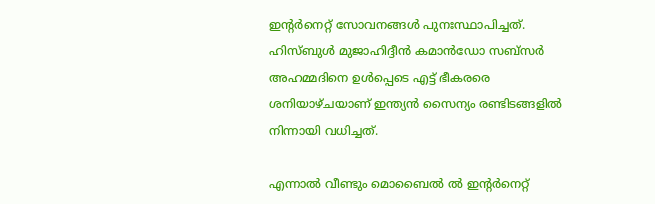ഇന്‍റർനെറ്റ് സോവനങ്ങൾ പുനഃസ്ഥാപിച്ചത്. ഹിസ്ബുൾ മുജാഹിദ്ദീന്‍ കമാന്‍ഡോ സബ്സര്‍ അഹമ്മദിനെ ഉള്‍പ്പെടെ എട്ട് ഭീകരരെ ശനിയാഴ്ചയാണ് ഇന്ത്യൻ സൈന്യം രണ്ടിടങ്ങളിൽ നിന്നായി വധിച്ചത്.

എന്നാൽ വീണ്ടും മൊബൈൽ ൽ ഇന്‍റർനെറ്റ്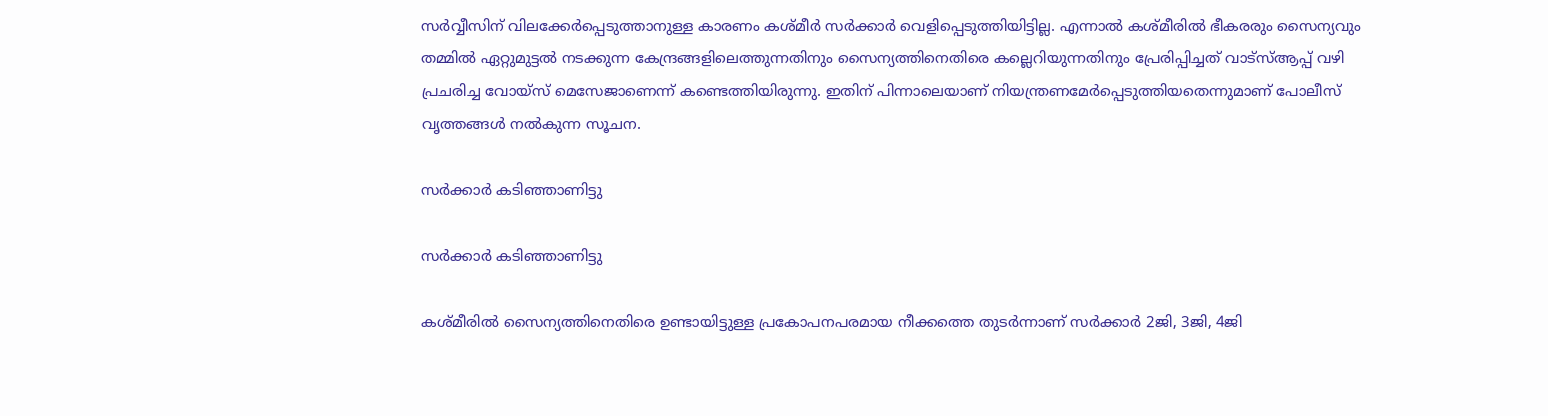സർവ്വീസിന് വിലക്കേർപ്പെടുത്താനുള്ള കാരണം കശ്മീര്‍ സർക്കാർ വെളിപ്പെടുത്തിയിട്ടില്ല. എന്നാൽ കശ്മീരിൽ ഭീകരരും സൈന്യവും തമ്മില്‍ ഏറ്റുമുട്ടൽ നടക്കുന്ന കേന്ദ്രങ്ങളിലെത്തുന്നതിനും സൈന്യത്തിനെതിരെ കല്ലെറിയുന്നതിനും പ്രേരിപ്പിച്ചത് വാട്സ്ആപ്പ് വഴി പ്രചരിച്ച വോയ്സ് മെസേജാണെന്ന് കണ്ടെത്തിയിരുന്നു. ഇതിന് പിന്നാലെയാണ് നിയന്ത്രണമേർപ്പെടുത്തിയതെന്നുമാണ് പോലീസ് വൃത്തങ്ങൾ നൽകുന്ന സൂചന.

സർക്കാർ കടിഞ്ഞാണിട്ടു

സർക്കാർ കടിഞ്ഞാണിട്ടു

കശ്മീരിൽ സൈന്യത്തിനെതിരെ ഉണ്ടായിട്ടുള്ള പ്രകോപനപരമായ നീക്കത്തെ തുടർന്നാണ് സർക്കാർ 2ജി, 3ജി, 4ജി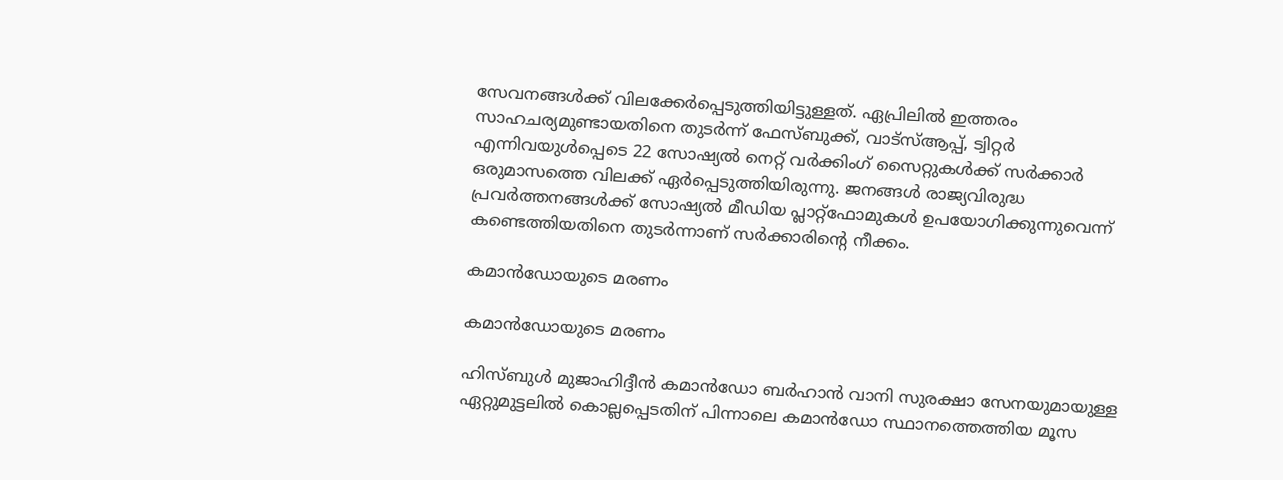സേവനങ്ങൾക്ക് വിലക്കേർപ്പെടുത്തിയിട്ടുള്ളത്. ഏപ്രിലില്‍ ഇത്തരം സാഹചര്യമുണ്ടായതിനെ തുടർന്ന് ഫേസ്ബുക്ക്, വാട്സ്ആപ്പ്, ട്വിറ്റർ എന്നിവയുൾപ്പെടെ 22 സോഷ്യൽ നെറ്റ് വർക്കിംഗ് സൈറ്റുകൾക്ക് സർക്കാർ ഒരുമാസത്തെ വിലക്ക് ഏർപ്പെടുത്തിയിരുന്നു. ജനങ്ങൾ രാജ്യവിരുദ്ധ പ്രവർത്തനങ്ങള്‍ക്ക് സോഷ്യൽ മീഡിയ പ്ലാറ്റ്ഫോമുകൾ ഉപയോഗിക്കുന്നുവെന്ന് കണ്ടെത്തിയതിനെ തുടര്‍ന്നാണ് സര്‍ക്കാരിന്റെ നീക്കം.

കമാന്‍ഡോയുടെ മരണം

കമാന്‍ഡോയുടെ മരണം

ഹിസ്ബുൾ മുജാഹിദ്ദീൻ കമാൻഡോ ബർഹാൻ വാനി സുരക്ഷാ സേനയുമായുള്ള ഏറ്റുമുട്ടലിൽ കൊല്ലപ്പെടതിന് പിന്നാലെ കമാൻഡോ സ്ഥാനത്തെത്തിയ മൂസ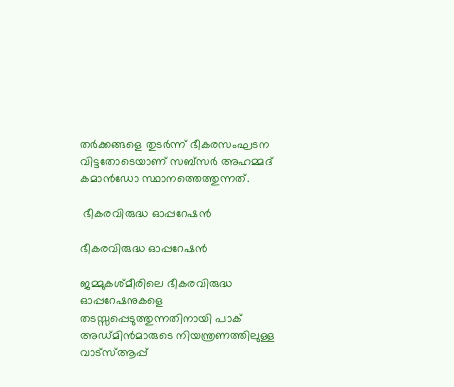തർക്കങ്ങളെ തുടർന്ന് ഭീകരസംഘടന വിട്ടതോടെയാണ് സബ്സർ അഹമ്മദ് കമാൻഡോ സ്ഥാനത്തെത്തുന്നത്.

 ഭീകരവിരുദ്ധ ഓപ്പറേഷൻ

ഭീകരവിരുദ്ധ ഓപ്പറേഷൻ

ജമ്മുകശ്മീരിലെ ഭീകരവിരുദ്ധ ഓപ്പറേഷനുകളെ തടസ്സപ്പെടുത്തുന്നതിനായി പാക് അഡ്മിൻമാരുടെ നിയന്ത്രണത്തിലുള്ള വാട്സ്ആപ്പ്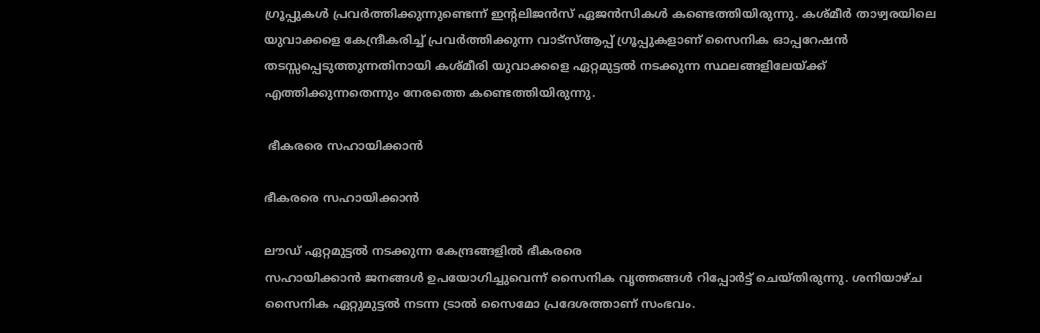ഗ്രൂപ്പുകൾ പ്രവർത്തിക്കുന്നുണ്ടെന്ന് ഇന്‍റലിജന്‍സ് ഏജൻസികൾ കണ്ടെത്തിയിരുന്നു. കശ്മീർ താഴ്വരയിലെ യുവാക്കളെ കേന്ദ്രീകരിച്ച് പ്രവർത്തിക്കുന്ന വാട്സ്ആപ്പ് ഗ്രൂപ്പുകളാണ് സൈനിക ഓപ്പറേഷൻ തടസ്സപ്പെടുത്തുന്നതിനായി കശ്മീരി യുവാക്കളെ ഏറ്റമുട്ടൽ നടക്കുന്ന സ്ഥലങ്ങളിലേയ്ക്ക് എത്തിക്കുന്നതെന്നും നേരത്തെ കണ്ടെത്തിയിരുന്നു.

 ഭീകരരെ സഹായിക്കാൻ

ഭീകരരെ സഹായിക്കാൻ

ലൗഡ് ഏറ്റമുട്ടല്‍ നടക്കുന്ന കേന്ദ്രങ്ങളിൽ ഭീകരരെ
സഹായിക്കാൻ ജനങ്ങൾ ഉപയോഗിച്ചുവെന്ന് സൈനിക വൃത്തങ്ങൾ റിപ്പോർട്ട് ചെയ്തിരുന്നു. ശനിയാഴ്ച സൈനിക ഏറ്റുമുട്ടൽ നടന്ന ട്രാൽ സൈമോ പ്രദേശത്താണ് സംഭവം.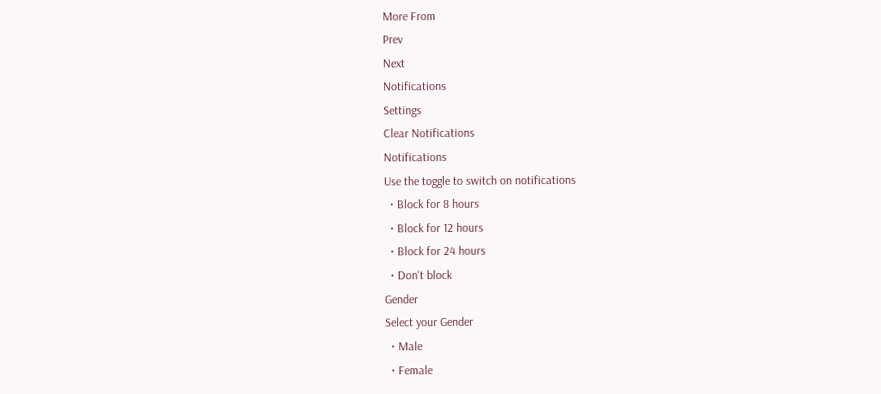More From
Prev
Next
Notifications
Settings
Clear Notifications
Notifications
Use the toggle to switch on notifications
  • Block for 8 hours
  • Block for 12 hours
  • Block for 24 hours
  • Don't block
Gender
Select your Gender
  • Male
  • Female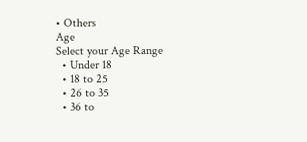• Others
Age
Select your Age Range
  • Under 18
  • 18 to 25
  • 26 to 35
  • 36 to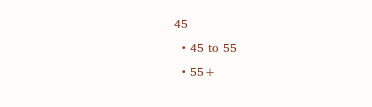45
  • 45 to 55
  • 55+